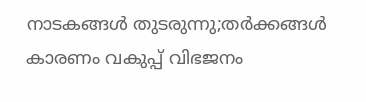നാടകങ്ങള്‍ തുടരുന്നു;തര്‍ക്കങ്ങള്‍ കാരണം വകുപ്പ് വിഭജനം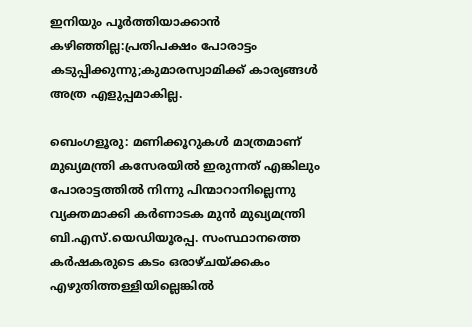ഇനിയും പൂര്‍ത്തിയാക്കാന്‍ കഴിഞ്ഞില്ല:പ്രതിപക്ഷം പോരാട്ടം കടുപ്പിക്കുന്നു;കുമാരസ്വാമിക്ക് കാര്യങ്ങള്‍ അത്ര എളുപ്പമാകില്ല.

ബെംഗളൂരു: മണിക്കൂറുകള്‍ മാത്രമാണ് മുഖ്യമന്ത്രി കസേരയില്‍ ഇരുന്നത് എങ്കിലും  പോരാട്ടത്തിൽ നിന്നു പിന്മാറാനില്ലെന്നു വ്യക്തമാക്കി കർണാടക മുൻ മുഖ്യമന്ത്രി ബി.എസ്.യെഡിയൂരപ്പ. സംസ്ഥാനത്തെ കർഷകരുടെ കടം ഒരാഴ്ചയ്ക്കകം എഴുതിത്തള്ളിയില്ലെങ്കിൽ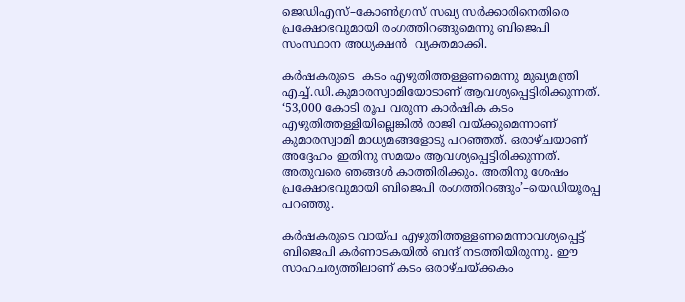ജെഡിഎസ്–കോൺഗ്രസ് സഖ്യ സർക്കാരിനെതിരെ പ്രക്ഷോഭവുമായി രംഗത്തിറങ്ങുമെന്നു ബിജെപി സംസ്ഥാന അധ്യക്ഷൻ  വ്യക്തമാക്കി.

കര്‍ഷകരുടെ  കടം എഴുതിത്തള്ളണമെന്നു മുഖ്യമന്ത്രി എച്ച്.ഡി.കുമാരസ്വാമിയോടാണ് ആവശ്യപ്പെട്ടിരിക്കുന്നത്. ‘53,000 കോടി രൂപ വരുന്ന കാർഷിക കടം എഴുതിത്തള്ളിയില്ലെങ്കിൽ രാജി വയ്ക്കുമെന്നാണ് കുമാരസ്വാമി മാധ്യമങ്ങളോടു പറഞ്ഞത്. ഒരാഴ്ചയാണ് അദ്ദേഹം ഇതിനു സമയം ആവശ്യപ്പെട്ടിരിക്കുന്നത്. അതുവരെ ഞങ്ങൾ കാത്തിരിക്കും. അതിനു ശേഷം പ്രക്ഷോഭവുമായി ബിജെപി രംഗത്തിറങ്ങും’–യെഡിയൂരപ്പ പറഞ്ഞു.

കര്‍ഷകരുടെ വായ്പ എഴുതിത്തള്ളണമെന്നാവശ്യപ്പെട്ട് ബിജെപി കർണാടകയിൽ ബന്ദ് നടത്തിയിരുന്നു. ഈ സാഹചര്യത്തിലാണ് കടം ഒരാഴ്ചയ്ക്കകം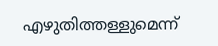എഴുതിത്തള്ളുമെന്ന്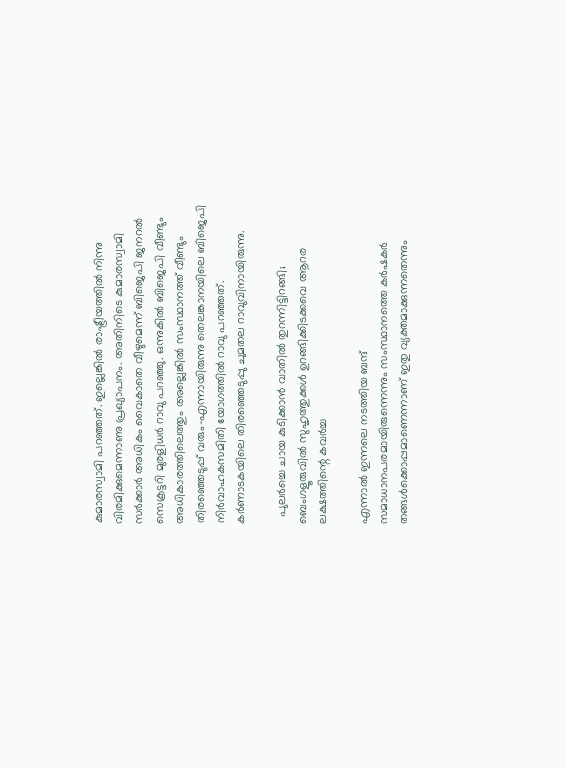കുമാരസ്വാമി പറഞ്ഞത്. ഇല്ലെങ്കിൽ രാഷ്ട്രീയത്തിൽ നിന്നു വിരമിക്കുമെന്നാണു പ്രഖ്യാപനം. അതിനിടെ കുമാരസ്വാമി സർക്കാർ അധികം വൈകാതെ വീഴുമെന്ന് ബിജെപി ജനറൽ സെക്രട്ടറി മുരളിധർ റാവു പറഞ്ഞു. ഒന്നുകിൽ ബിജെപി വീണ്ടും അധികാരത്തിലെത്തും അല്ലെങ്കിൽ സംസ്ഥാനത്ത് വീണ്ടും തിരഞ്ഞെടുപ്പ് വരും–എന്നായിരുന്നു തെലങ്കാനയിലെ ബിജെപി നിർവാഹകസമിതി യോഗത്തിൽ റാവു പറഞ്ഞത്. കർണാടകയിലെ തിരഞ്ഞെടുപ്പു ചുമതല റാവുവിനായിരുന്നു.

  പുലർച്ചെ ചായ കുടിക്കാൻ വാതിൽ തുറന്നിട്ടിറങ്ങി; ബെംഗളൂരുവിൽ സുഹൃത്തുക്കൾ ഉറങ്ങിക്കിടക്കവെ ആറര ലക്ഷത്തിന്റെ കവർച്ച

എന്നാല്‍ ഇന്നലെ നടത്തിയ ബന്ദ് സമാധാനപരമായിരുന്നെന്നും സംസ്ഥാനത്തെ കർഷകർ തങ്ങൾക്കൊപ്പമാണെന്നാണ് ഇതു വ്യക്തമാക്കുന്നതെന്നും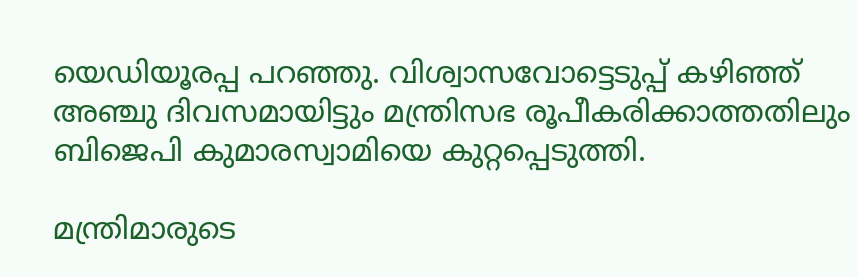യെഡിയൂരപ്പ പറഞ്ഞു. വിശ്വാസവോട്ടെടുപ്പ് കഴിഞ്ഞ് അഞ്ചു ദിവസമായിട്ടും മന്ത്രിസഭ രൂപീകരിക്കാത്തതിലും ബിജെപി കുമാരസ്വാമിയെ കുറ്റപ്പെടുത്തി.

മന്ത്രിമാരുടെ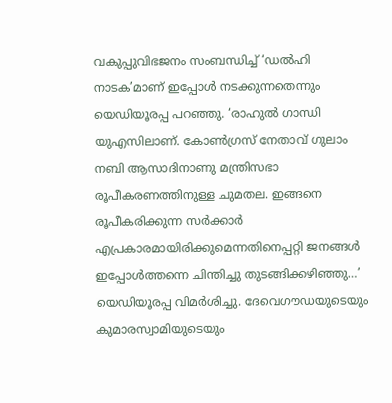വകുപ്പുവിഭജനം സംബന്ധിച്ച് ‘ഡൽഹി നാടക’മാണ് ഇപ്പോൾ നടക്കുന്നതെന്നും യെഡിയൂരപ്പ പറഞ്ഞു. ‘രാഹുൽ ഗാന്ധി യുഎസിലാണ്. കോൺഗ്രസ് നേതാവ് ഗുലാം നബി ആസാദിനാണു മന്ത്രിസഭാ രൂപീകരണത്തിനുള്ള ചുമതല. ഇങ്ങനെ രൂപീകരിക്കുന്ന സർക്കാർ എപ്രകാരമായിരിക്കുമെന്നതിനെപ്പറ്റി ജനങ്ങൾ ഇപ്പോൾത്തന്നെ ചിന്തിച്ചു തുടങ്ങിക്കഴിഞ്ഞു…’ യെഡിയൂരപ്പ വിമർശിച്ചു. ദേവെഗൗഡയുടെയും കുമാരസ്വാമിയുടെയും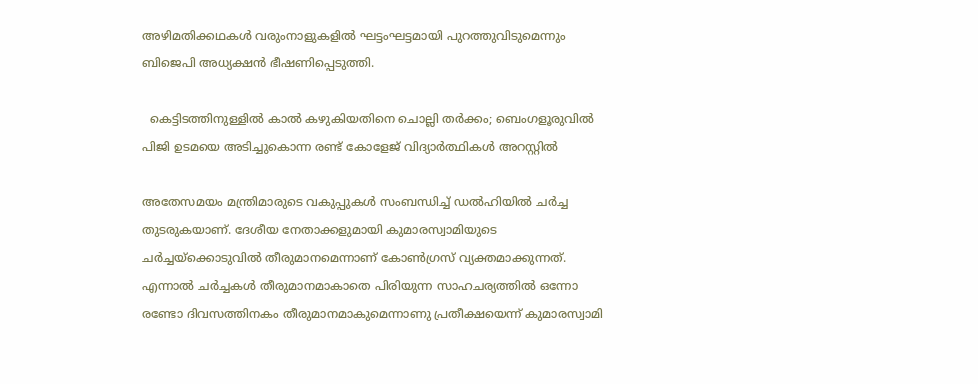അഴിമതിക്കഥകൾ വരുംനാളുകളിൽ ഘട്ടംഘട്ടമായി പുറത്തുവിടുമെന്നും ബിജെപി അധ്യക്ഷന്‍ ഭീഷണിപ്പെടുത്തി.

  കെട്ടിടത്തിനുള്ളിൽ കാൽ കഴുകിയതിനെ ചൊല്ലി തർക്കം; ബെംഗളൂരുവിൽ പിജി ഉടമയെ അടിച്ചുകൊന്ന രണ്ട് കോളേജ് വിദ്യാർത്ഥികൾ അറസ്റ്റിൽ

അതേസമയം മന്ത്രിമാരുടെ വകുപ്പുകൾ സംബന്ധിച്ച് ഡൽഹിയിൽ ചർച്ച തുടരുകയാണ്. ദേശീയ നേതാക്കളുമായി കുമാരസ്വാമിയുടെ ചർച്ചയ്ക്കൊടുവിൽ തീരുമാനമെന്നാണ് കോൺഗ്രസ് വ്യക്തമാക്കുന്നത്. എന്നാൽ ചർച്ചകൾ തീരുമാനമാകാതെ പിരിയുന്ന സാഹചര്യത്തിൽ ഒന്നോ രണ്ടോ ദിവസത്തിനകം തീരുമാനമാകുമെന്നാണു പ്രതീക്ഷയെന്ന് കുമാരസ്വാമി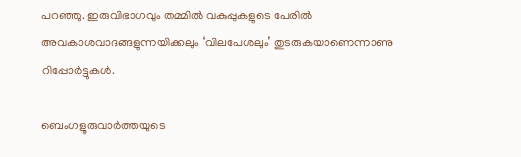പറഞ്ഞു. ഇരുവിഭാഗവും തമ്മിൽ വകുപ്പുകളുടെ പേരിൽ അവകാശവാദങ്ങളുന്നയിക്കലും ‘വിലപേശലും’ തുടരുകയാണെന്നാണു റിപ്പോർട്ടുകൾ.

ബെംഗളൂരുവാർത്തയുടെ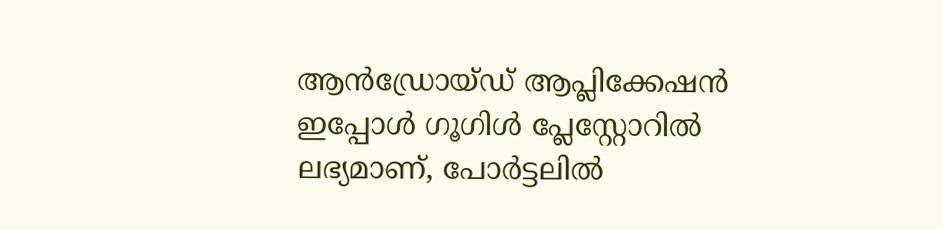ആൻഡ്രോയ്ഡ് ആപ്ലിക്കേഷൻ ഇപ്പോൾ ഗൂഗിൾ പ്ലേസ്റ്റോറിൽ ലഭ്യമാണ്, പോർട്ടലിൽ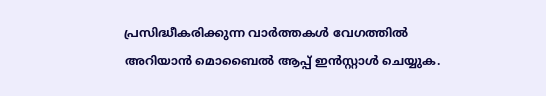പ്രസിദ്ധീകരിക്കുന്ന വാർത്തകൾ വേഗത്തിൽ അറിയാൻ മൊബൈൽ ആപ്പ് ഇൻസ്റ്റാൾ ചെയ്യുക.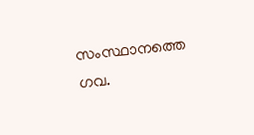സംസ്ഥാനത്തെ ഗവ.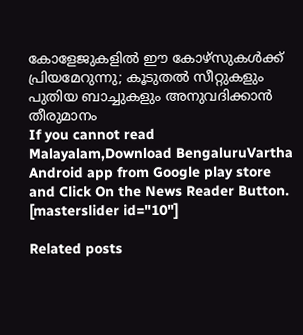കോളേജുകളിൽ ഈ കോഴ്സുകൾക്ക് പ്രിയമേറുന്നു; കൂടുതൽ സീറ്റുകളും പുതിയ ബാച്ചുകളും അനുവദിക്കാൻ തീരുമാനം
If you cannot read Malayalam,Download BengaluruVartha Android app from Google play store and Click On the News Reader Button. [masterslider id="10"]

Related posts